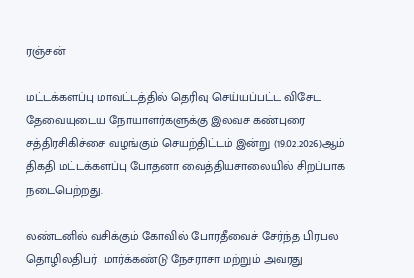ரஞ்சன்

மட்டக்களப்பு மாவட்டத்தில் தெரிவு செய்யப்பட்ட விசேட தேவையுடைய நோயாளர்களுக்கு இலவச கண்புரை சத்திரசிகிச்சை வழங்கும் செயற்திட்டம் இன்று (19.02.2026)ஆம் திகதி மட்டக்களப்பு போதனா வைத்தியசாலையில் சிறப்பாக நடைபெற்றது.

லண்டனில் வசிக்கும் கோவில் போரதீவைச் சேர்ந்த பிரபல தொழிலதிபர்  மார்க்கண்டு நேசராசா மற்றும் அவரது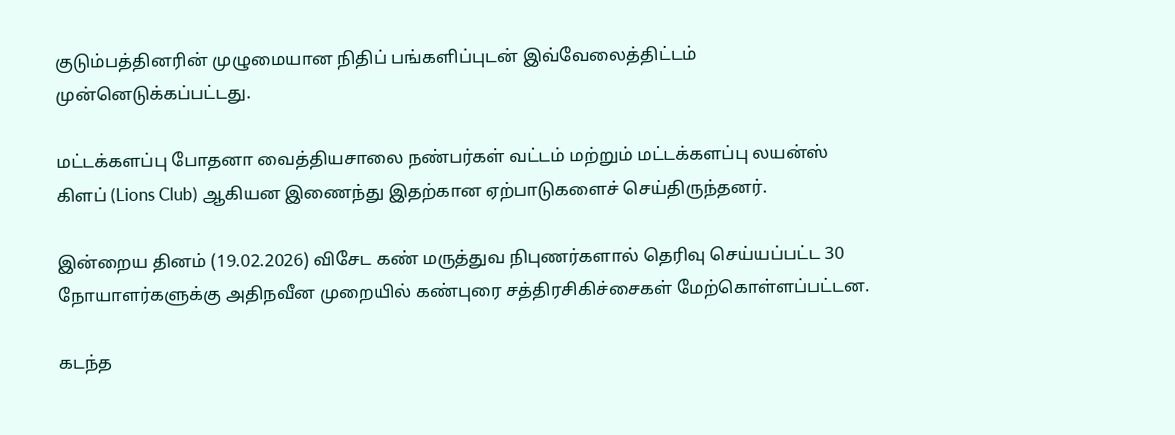குடும்பத்தினரின் முழுமையான நிதிப் பங்களிப்புடன் இவ்வேலைத்திட்டம் முன்னெடுக்கப்பட்டது.

மட்டக்களப்பு போதனா வைத்தியசாலை நண்பர்கள் வட்டம் மற்றும் மட்டக்களப்பு லயன்ஸ் கிளப் (Lions Club) ஆகியன இணைந்து இதற்கான ஏற்பாடுகளைச் செய்திருந்தனர்.

இன்றைய தினம் (19.02.2026) விசேட கண் மருத்துவ நிபுணர்களால் தெரிவு செய்யப்பட்ட 30 நோயாளர்களுக்கு அதிநவீன முறையில் கண்புரை சத்திரசிகிச்சைகள் மேற்கொள்ளப்பட்டன.

கடந்த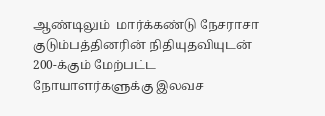ஆண்டிலும்  மார்க்கண்டு நேசராசா குடும்பத்தினரின் நிதியுதவியுடன் 200-க்கும் மேற்பட்ட நோயாளர்களுக்கு இலவச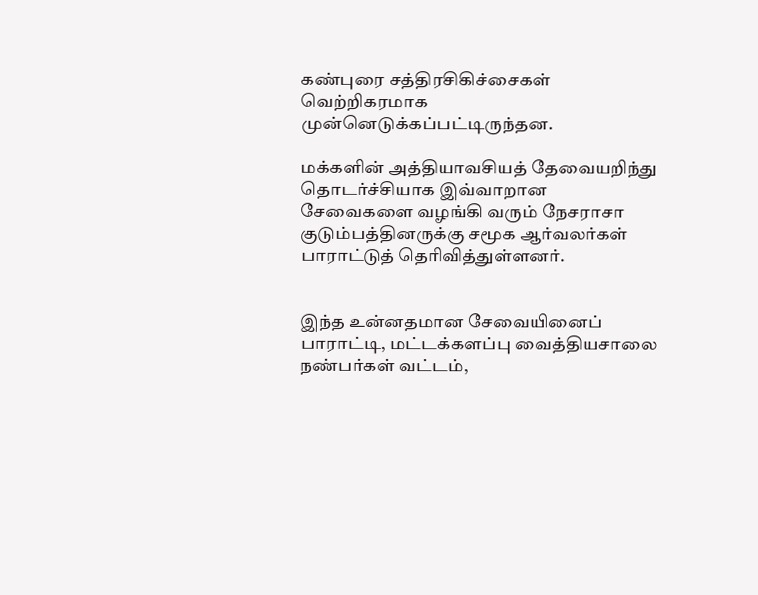கண்புரை சத்திரசிகிச்சைகள் வெற்றிகரமாக முன்னெடுக்கப்பட்டிருந்தன.

மக்களின் அத்தியாவசியத் தேவையறிந்து தொடர்ச்சியாக இவ்வாறான சேவைகளை வழங்கி வரும் நேசராசா குடும்பத்தினருக்கு சமூக ஆர்வலர்கள் பாராட்டுத் தெரிவித்துள்ளனர்.


இந்த உன்னதமான சேவையினைப் பாராட்டி, மட்டக்களப்பு வைத்தியசாலை நண்பர்கள் வட்டம்,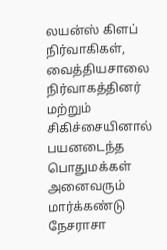லயன்ஸ் கிளப் நிர்வாகிகள், வைத்தியசாலை நிர்வாகத்தினர் மற்றும் சிகிச்சையினால் பயனடைந்த பொதுமக்கள் அனைவரும் மார்க்கண்டு நேசராசா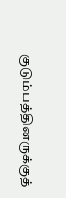குடும்பத்தினருக்குத்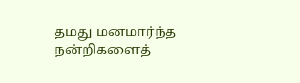தமது மனமார்ந்த நன்றிகளைத்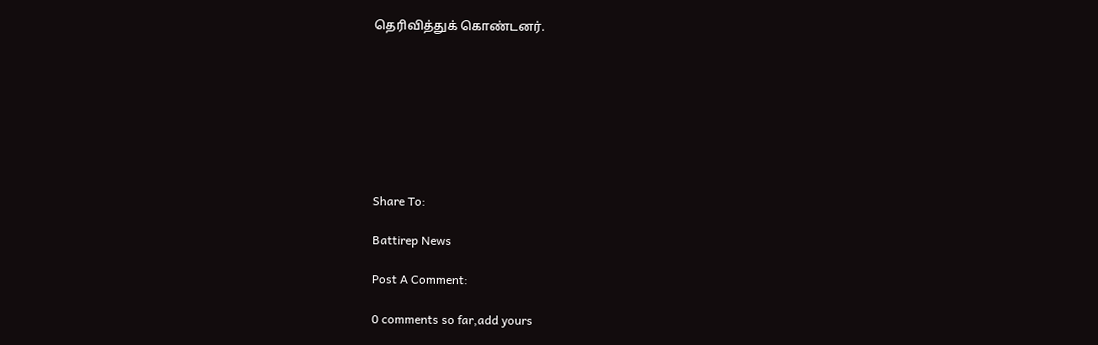தெரிவித்துக் கொண்டனர்.








Share To:

Battirep News

Post A Comment:

0 comments so far,add yours